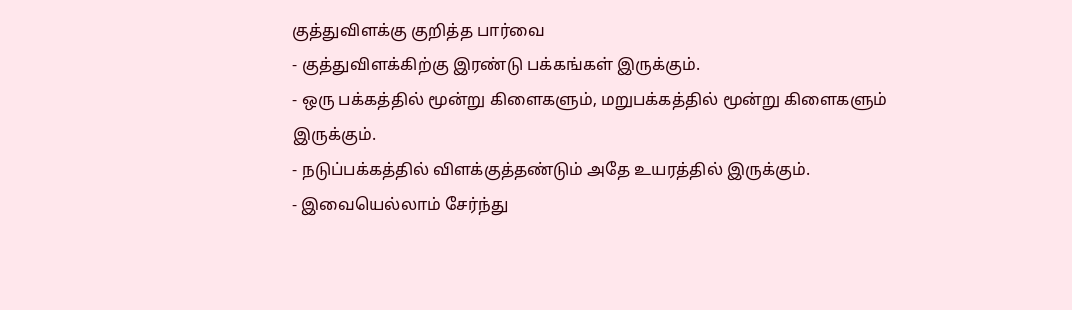குத்துவிளக்கு குறித்த பார்வை
- குத்துவிளக்கிற்கு இரண்டு பக்கங்கள் இருக்கும்.
- ஒரு பக்கத்தில் மூன்று கிளைகளும், மறுபக்கத்தில் மூன்று கிளைகளும் இருக்கும்.
- நடுப்பக்கத்தில் விளக்குத்தண்டும் அதே உயரத்தில் இருக்கும்.
- இவையெல்லாம் சேர்ந்து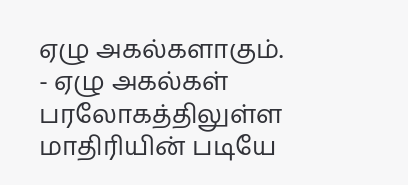ஏழு அகல்களாகும்.
- ஏழு அகல்கள் பரலோகத்திலுள்ள மாதிரியின் படியே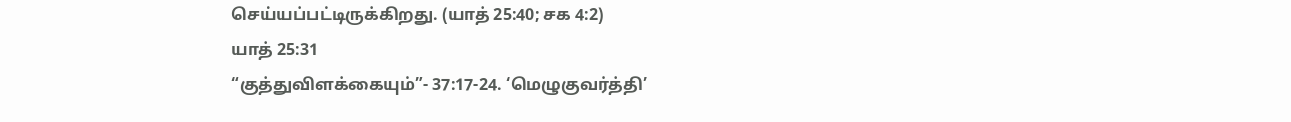செய்யப்பட்டிருக்கிறது. (யாத் 25:40; சக 4:2)
யாத் 25:31
“குத்துவிளக்கையும்”- 37:17-24. ‘மெழுகுவர்த்தி’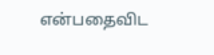என்பதைவிட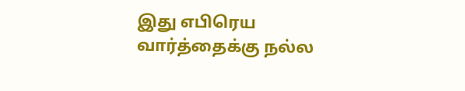இது எபிரெய வார்த்தைக்கு நல்ல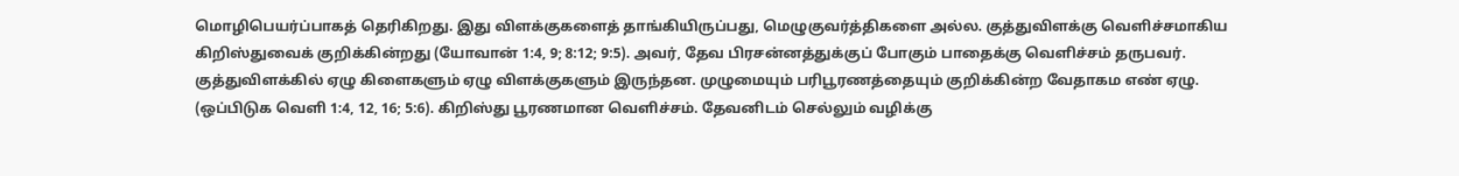மொழிபெயர்ப்பாகத் தெரிகிறது. இது விளக்குகளைத் தாங்கியிருப்பது, மெழுகுவர்த்திகளை அல்ல. குத்துவிளக்கு வெளிச்சமாகிய கிறிஸ்துவைக் குறிக்கின்றது (யோவான் 1:4, 9; 8:12; 9:5). அவர், தேவ பிரசன்னத்துக்குப் போகும் பாதைக்கு வெளிச்சம் தருபவர். குத்துவிளக்கில் ஏழு கிளைகளும் ஏழு விளக்குகளும் இருந்தன. முழுமையும் பரிபூரணத்தையும் குறிக்கின்ற வேதாகம எண் ஏழு. (ஒப்பிடுக வெளி 1:4, 12, 16; 5:6). கிறிஸ்து பூரணமான வெளிச்சம். தேவனிடம் செல்லும் வழிக்கு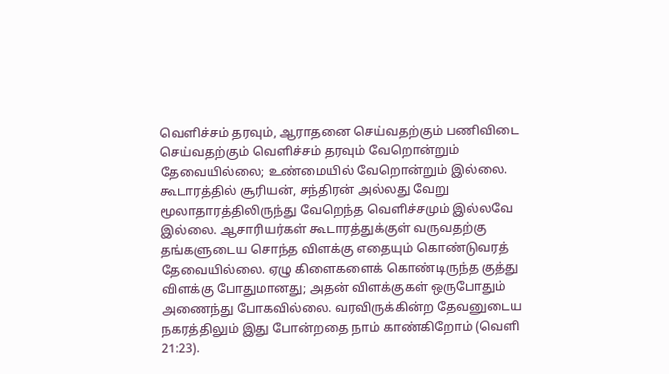வெளிச்சம் தரவும், ஆராதனை செய்வதற்கும் பணிவிடை செய்வதற்கும் வெளிச்சம் தரவும் வேறொன்றும் தேவையில்லை; உண்மையில் வேறொன்றும் இல்லை. கூடாரத்தில் சூரியன், சந்திரன் அல்லது வேறு மூலாதாரத்திலிருந்து வேறெந்த வெளிச்சமும் இல்லவே இல்லை. ஆசாரியர்கள் கூடாரத்துக்குள் வருவதற்கு தங்களுடைய சொந்த விளக்கு எதையும் கொண்டுவரத் தேவையில்லை. ஏழு கிளைகளைக் கொண்டிருந்த குத்து விளக்கு போதுமானது; அதன் விளக்குகள் ஒருபோதும் அணைந்து போகவில்லை. வரவிருக்கின்ற தேவனுடைய நகரத்திலும் இது போன்றதை நாம் காண்கிறோம் (வெளி 21:23).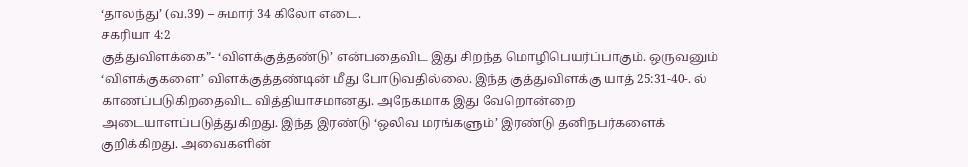‘தாலந்து’ (வ.39) – சுமார் 34 கிலோ எடை.
சகரியா 4:2
குத்துவிளக்கை”- ‘விளக்குத்தண்டு’ என்பதைவிட இது சிறந்த மொழிபெயர்ப்பாகும். ஒருவனும் ‘விளக்குகளை’ விளக்குத்தண்டின் மீது போடுவதில்லை. இந்த குத்துவிளக்கு யாத் 25:31-40-. ல் காணப்படுகிறதைவிட வித்தியாசமானது. அநேகமாக இது வேறொன்றை அடையாளப்படுத்துகிறது. இந்த இரண்டு ‘ஒலிவ மரங்களும்’ இரண்டு தனிநபர்களைக் குறிக்கிறது. அவைகளின்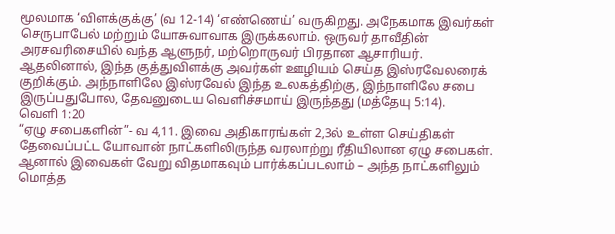மூலமாக ‘விளக்குக்கு’ (வ 12-14) ‘எண்ணெய்’ வருகிறது. அநேகமாக இவர்கள் செருபாபேல் மற்றும் யோசுவாவாக இருக்கலாம். ஒருவர் தாவீதின் அரசவரிசையில் வந்த ஆளுநர், மற்றொருவர் பிரதான ஆசாரியர். ஆதலினால், இந்த குத்துவிளக்கு அவர்கள் ஊழியம் செய்த இஸ்ரவேலரைக் குறிக்கும். அந்நாளிலே இஸ்ரவேல் இந்த உலகத்திற்கு, இந்நாளிலே சபை இருப்பதுபோல, தேவனுடைய வெளிச்சமாய் இருந்தது (மத்தேயு 5:14).
வெளி 1:20
“ஏழு சபைகளின்”- வ 4,11. இவை அதிகாரங்கள் 2,3ல் உள்ள செய்திகள் தேவைப்பட்ட யோவான் நாட்களிலிருந்த வரலாற்று ரீதியிலான ஏழு சபைகள். ஆனால் இவைகள் வேறு விதமாகவும் பார்க்கப்படலாம் – அந்த நாட்களிலும் மொத்த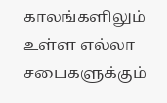காலங்களிலும் உள்ள எல்லா சபைகளுக்கும்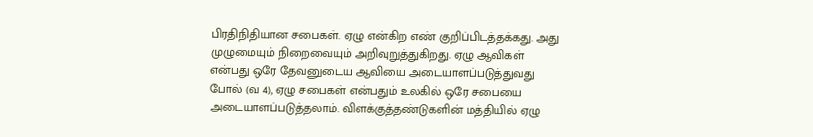பிரதிநிதியான சபைகள். ஏழு என்கிற எண் குறிப்பிடத்தக்கது. அது முழுமையும் நிறைவையும் அறிவுறுத்துகிறது. ஏழு ஆவிகள் என்பது ஒரே தேவனுடைய ஆவியை அடையாளப்படுத்துவது போல் (வ 4), ஏழு சபைகள் என்பதும் உலகில் ஒரே சபையை அடையாளப்படுத்தலாம். விளக்குத்தண்டுகளின் மத்தியில் ஏழு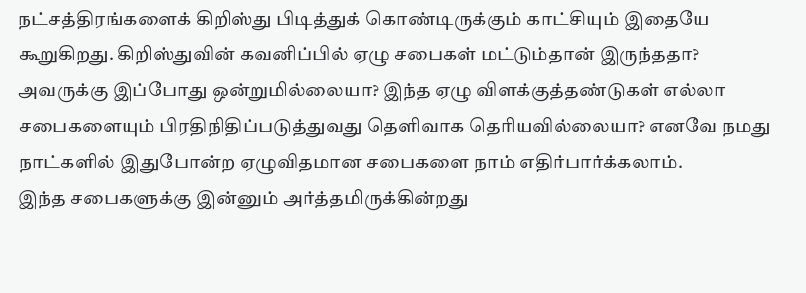நட்சத்திரங்களைக் கிறிஸ்து பிடித்துக் கொண்டிருக்கும் காட்சியும் இதையே கூறுகிறது. கிறிஸ்துவின் கவனிப்பில் ஏழு சபைகள் மட்டும்தான் இருந்ததா? அவருக்கு இப்போது ஒன்றுமில்லையா? இந்த ஏழு விளக்குத்தண்டுகள் எல்லா சபைகளையும் பிரதிநிதிப்படுத்துவது தெளிவாக தெரியவில்லையா? எனவே நமது நாட்களில் இதுபோன்ற ஏழுவிதமான சபைகளை நாம் எதிர்பார்க்கலாம்.
இந்த சபைகளுக்கு இன்னும் அர்த்தமிருக்கின்றது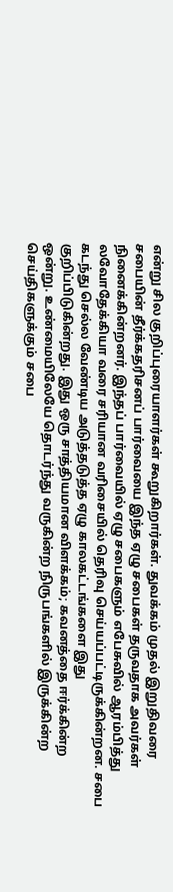என்று சில குறிப்புரையாளர்கள் கூறுகிறார்கள். துவக்கம் முதல் இறுதிவரை சபையின் தீர்க்கதரிசனப் பார்வையை இந்த ஏழு சபைகள் தருவதாக அவர்கள் நினைக்கின்றனர். இந்தப் பார்வையில் ஏழு சபைகளும் எபேசுவில் ஆரம்பித்து லவோதேக்கியா வரை சரியான வரிசையில் தெரிவு செய்யப்பட்டிருக்கின்றன. சபை கடந்து செல்ல வேண்டிய அடுத்தடுத்த ஏழு காலகட்டங்களை இது குறிப்பிடுகின்றது. இது ஒரு சாத்தியமான விளக்கம்; கவனத்தை ஈர்க்கின்ற ஒன்று. உண்மையிலேயே தொடர்ந்து வருகின்ற நிருபங்களில் இருக்கின்ற செய்திகளுக்கும் சபை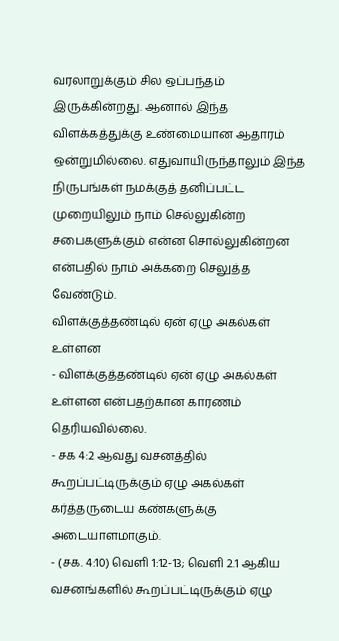வரலாறுக்கும் சில ஒப்பந்தம் இருக்கின்றது. ஆனால் இந்த விளக்கத்துக்கு உண்மையான ஆதாரம் ஒன்றுமில்லை. எதுவாயிருந்தாலும் இந்த நிருபங்கள் நமக்குத் தனிப்பட்ட முறையிலும் நாம் செல்லுகின்ற சபைகளுக்கும் என்ன சொல்லுகின்றன என்பதில் நாம் அக்கறை செலுத்த வேண்டும்.
விளக்குத்தண்டில் ஏன் ஏழு அகல்கள் உள்ளன
- விளக்குத்தண்டில் ஏன் ஏழு அகல்கள் உள்ளன என்பதற்கான காரணம் தெரியவில்லை.
- சக 4:2 ஆவது வசனத்தில் கூறப்பட்டிருக்கும் ஏழு அகல்கள் கர்த்தருடைய கண்களுக்கு அடையாளமாகும்.
- (சக. 4:10) வெளி 1:12-13; வெளி 2.1 ஆகிய வசனங்களில் கூறப்பட்டிருக்கும் ஏழு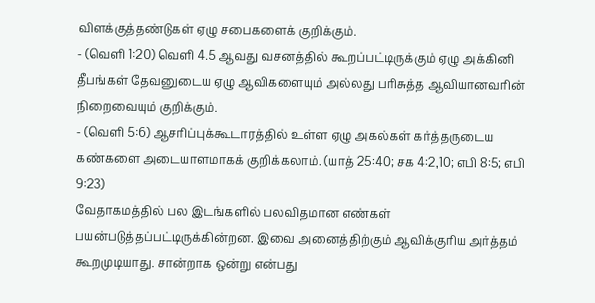விளக்குத்தண்டுகள் ஏழு சபைகளைக் குறிக்கும்.
- (வெளி 1:20) வெளி 4.5 ஆவது வசனத்தில் கூறப்பட்டிருக்கும் ஏழு அக்கினி தீபங்கள் தேவனுடைய ஏழு ஆவிகளையும் அல்லது பரிசுத்த ஆவியானவரின் நிறைவையும் குறிக்கும்.
- (வெளி 5:6) ஆசரிப்புக்கூடாரத்தில் உள்ள ஏழு அகல்கள் கர்த்தருடைய கண்களை அடையாளமாகக் குறிக்கலாம். (யாத் 25:40; சக 4:2,10; எபி 8:5; எபி 9:23)
வேதாகமத்தில் பல இடங்களில் பலவிதமான எண்கள் பயன்படுத்தப்பட்டிருக்கின்றன. இவை அனைத்திற்கும் ஆவிக்குரிய அர்த்தம் கூறமுடியாது. சான்றாக ஒன்று என்பது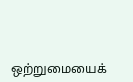ஒற்றுமையைக்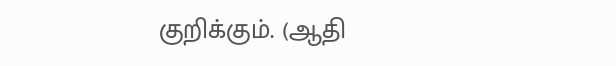குறிக்கும். (ஆதி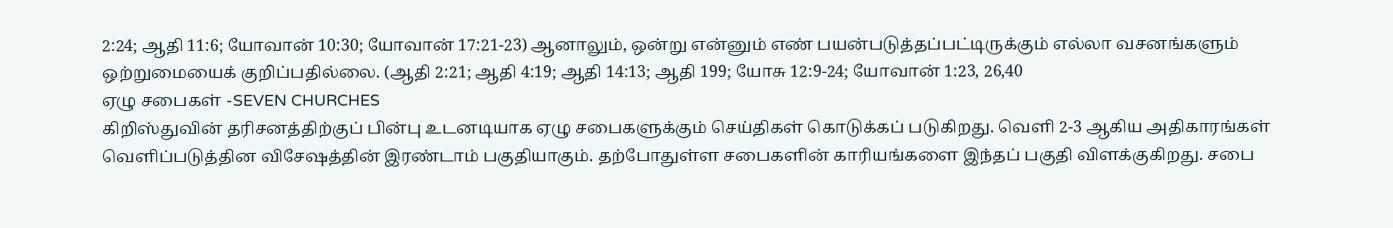2:24; ஆதி 11:6; யோவான் 10:30; யோவான் 17:21-23) ஆனாலும், ஒன்று என்னும் எண் பயன்படுத்தப்பட்டிருக்கும் எல்லா வசனங்களும் ஒற்றுமையைக் குறிப்பதில்லை. (ஆதி 2:21; ஆதி 4:19; ஆதி 14:13; ஆதி 199; யோசு 12:9-24; யோவான் 1:23, 26,40
ஏழு சபைகள் -SEVEN CHURCHES
கிறிஸ்துவின் தரிசனத்திற்குப் பின்பு உடனடியாக ஏழு சபைகளுக்கும் செய்திகள் கொடுக்கப் படுகிறது. வெளி 2-3 ஆகிய அதிகாரங்கள் வெளிப்படுத்தின விசேஷத்தின் இரண்டாம் பகுதியாகும். தற்போதுள்ள சபைகளின் காரியங்களை இந்தப் பகுதி விளக்குகிறது. சபை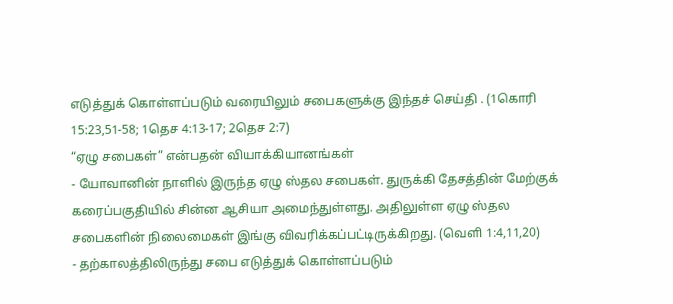எடுத்துக் கொள்ளப்படும் வரையிலும் சபைகளுக்கு இந்தச் செய்தி . (1கொரி 15:23,51-58; 1தெச 4:13-17; 2தெச 2:7)
“ஏழு சபைகள்” என்பதன் வியாக்கியானங்கள்
- யோவானின் நாளில் இருந்த ஏழு ஸ்தல சபைகள். துருக்கி தேசத்தின் மேற்குக் கரைப்பகுதியில் சின்ன ஆசியா அமைந்துள்ளது. அதிலுள்ள ஏழு ஸ்தல சபைகளின் நிலைமைகள் இங்கு விவரிக்கப்பட்டிருக்கிறது. (வெளி 1:4,11,20)
- தற்காலத்திலிருந்து சபை எடுத்துக் கொள்ளப்படும்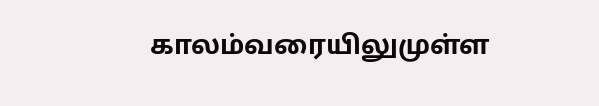காலம்வரையிலுமுள்ள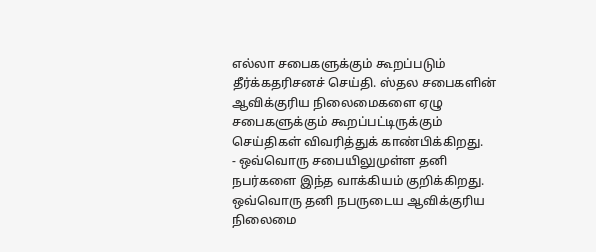எல்லா சபைகளுக்கும் கூறப்படும் தீர்க்கதரிசனச் செய்தி. ஸ்தல சபைகளின் ஆவிக்குரிய நிலைமைகளை ஏழு சபைகளுக்கும் கூறப்பட்டிருக்கும் செய்திகள் விவரித்துக் காண்பிக்கிறது.
- ஒவ்வொரு சபையிலுமுள்ள தனி நபர்களை இந்த வாக்கியம் குறிக்கிறது. ஒவ்வொரு தனி நபருடைய ஆவிக்குரிய நிலைமை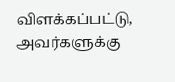விளக்கப்பட்டு, அவர்களுக்கு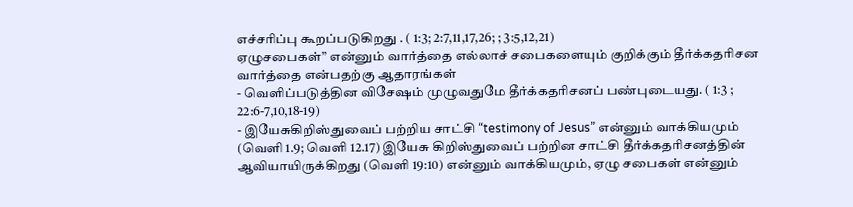எச்சரிப்பு கூறப்படுகிறது . ( 1:3; 2:7,11,17,26; ; 3:5,12,21)
ஏழுசபைகள்” என்னும் வார்த்தை எல்லாச் சபைகளையும் குறிக்கும் தீர்க்கதரிசன வார்த்தை என்பதற்கு ஆதாரங்கள்
- வெளிப்படுத்தின விசேஷம் முழுவதுமே தீர்க்கதரிசனப் பண்புடையது. ( 1:3 ; 22:6-7,10,18-19)
- இயேசுகிறிஸ்துவைப் பற்றிய சாட்சி “testimony of Jesus” என்னும் வாக்கியமும் (வெளி 1.9; வெளி 12.17) இயேசு கிறிஸ்துவைப் பற்றின சாட்சி தீர்க்கதரிசனத்தின் ஆவியாயிருக்கிறது (வெளி 19:10) என்னும் வாக்கியமும், ஏழு சபைகள் என்னும்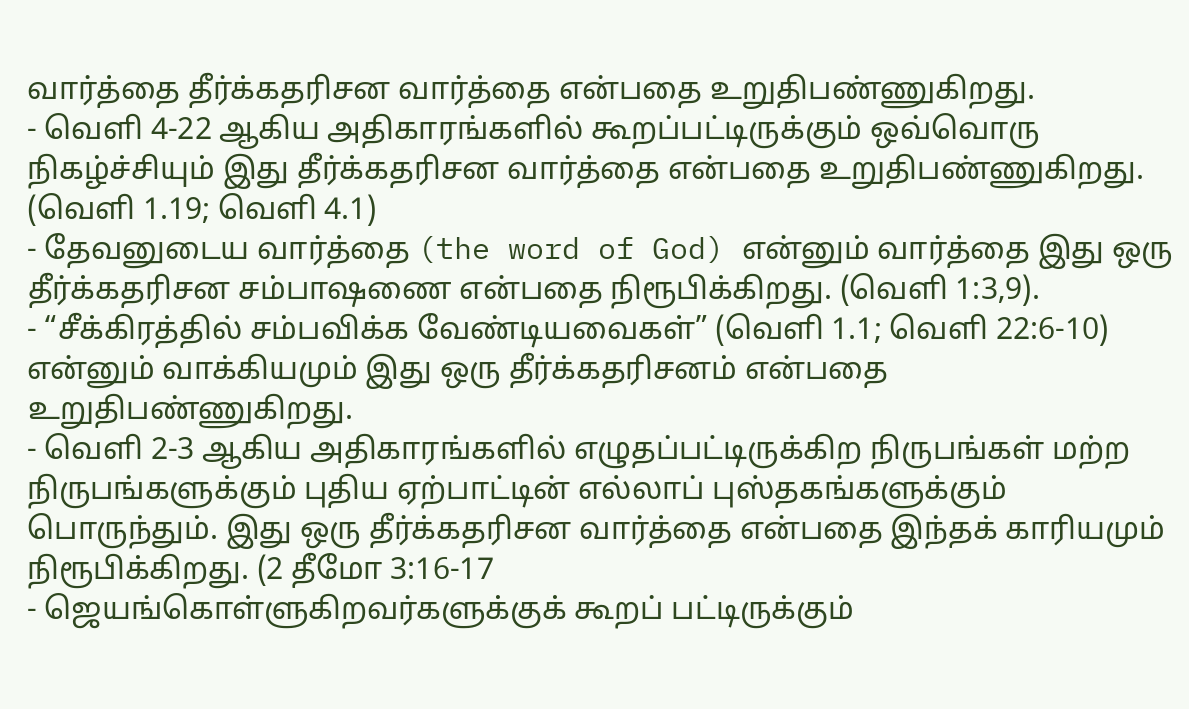வார்த்தை தீர்க்கதரிசன வார்த்தை என்பதை உறுதிபண்ணுகிறது.
- வெளி 4-22 ஆகிய அதிகாரங்களில் கூறப்பட்டிருக்கும் ஒவ்வொரு நிகழ்ச்சியும் இது தீர்க்கதரிசன வார்த்தை என்பதை உறுதிபண்ணுகிறது. (வெளி 1.19; வெளி 4.1)
- தேவனுடைய வார்த்தை (the word of God) என்னும் வார்த்தை இது ஒரு தீர்க்கதரிசன சம்பாஷணை என்பதை நிரூபிக்கிறது. (வெளி 1:3,9).
- “சீக்கிரத்தில் சம்பவிக்க வேண்டியவைகள்” (வெளி 1.1; வெளி 22:6-10) என்னும் வாக்கியமும் இது ஒரு தீர்க்கதரிசனம் என்பதை உறுதிபண்ணுகிறது.
- வெளி 2-3 ஆகிய அதிகாரங்களில் எழுதப்பட்டிருக்கிற நிருபங்கள் மற்ற நிருபங்களுக்கும் புதிய ஏற்பாட்டின் எல்லாப் புஸ்தகங்களுக்கும் பொருந்தும். இது ஒரு தீர்க்கதரிசன வார்த்தை என்பதை இந்தக் காரியமும் நிரூபிக்கிறது. (2 தீமோ 3:16-17
- ஜெயங்கொள்ளுகிறவர்களுக்குக் கூறப் பட்டிருக்கும்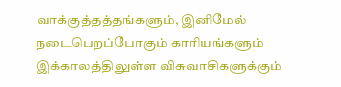வாக்குத்தத்தங்களும், இனிமேல் நடைபெறப்போகும் காரியங்களும் இக்காலத்திலுள்ள விசுவாசிகளுக்கும்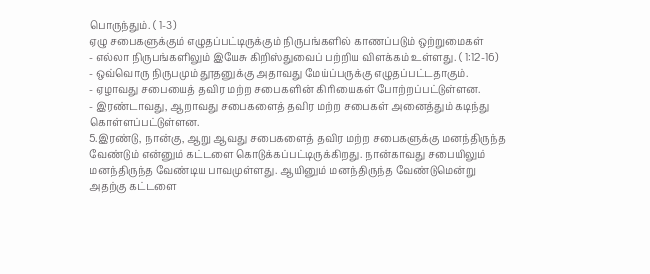பொருந்தும். ( 1-3)
ஏழு சபைகளுக்கும் எழுதப்பட்டிருக்கும் நிருபங்களில் காணப்படும் ஒற்றுமைகள்
- எல்லா நிருபங்களிலும் இயேசு கிறிஸ்துவைப் பற்றிய விளக்கம் உள்ளது. ( 1:12-16)
- ஒவ்வொரு நிருபமும் தூதனுக்கு அதாவது மேய்ப்பருக்கு எழுதப்பட்டதாகும்.
- ஏழாவது சபையைத் தவிர மற்ற சபைகளின் கிரியைகள் போற்றப்பட்டுள்ளன.
- இரண்டாவது, ஆறாவது சபைகளைத் தவிர மற்ற சபைகள் அனைத்தும் கடிந்து கொள்ளப்பட்டுள்ளன.
5.இரண்டு, நான்கு, ஆறு ஆவது சபைகளைத் தவிர மற்ற சபைகளுக்கு மனந்திருந்த வேண்டும் என்னும் கட்டளை கொடுக்கப்பட்டிருக்கிறது. நான்காவது சபையிலும் மனந்திருந்த வேண்டிய பாவமுள்ளது. ஆயினும் மனந்திருந்த வேண்டுமென்று அதற்கு கட்டளை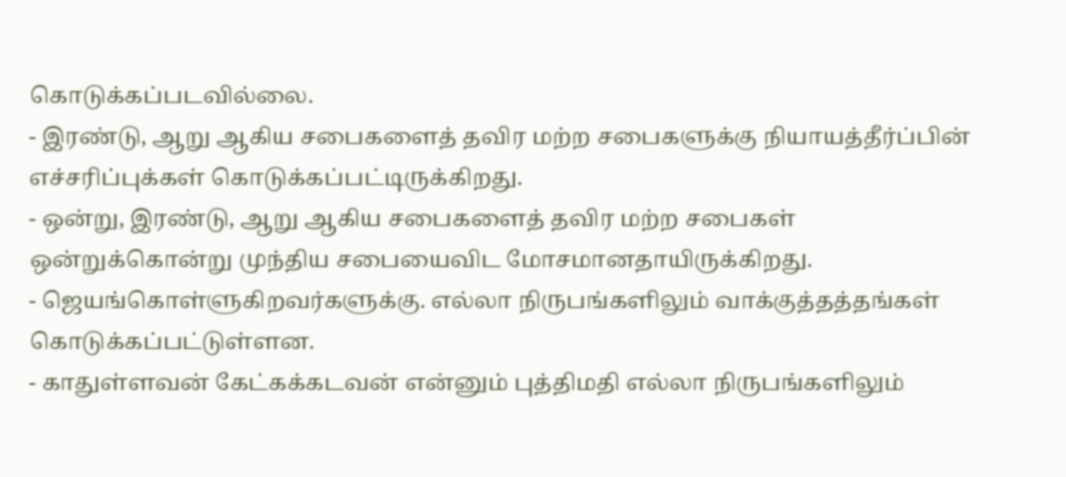கொடுக்கப்படவில்லை.
- இரண்டு, ஆறு ஆகிய சபைகளைத் தவிர மற்ற சபைகளுக்கு நியாயத்தீர்ப்பின் எச்சரிப்புக்கள் கொடுக்கப்பட்டிருக்கிறது.
- ஒன்று, இரண்டு, ஆறு ஆகிய சபைகளைத் தவிர மற்ற சபைகள் ஒன்றுக்கொன்று முந்திய சபையைவிட மோசமானதாயிருக்கிறது.
- ஜெயங்கொள்ளுகிறவர்களுக்கு. எல்லா நிருபங்களிலும் வாக்குத்தத்தங்கள் கொடுக்கப்பட்டுள்ளன.
- காதுள்ளவன் கேட்கக்கடவன் என்னும் புத்திமதி எல்லா நிருபங்களிலும்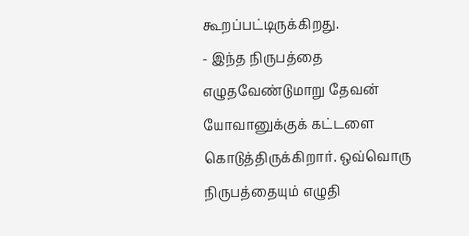கூறப்பட்டிருக்கிறது.
- இந்த நிருபத்தை எழுதவேண்டுமாறு தேவன் யோவானுக்குக் கட்டளை கொடுத்திருக்கிறார். ஒவ்வொரு நிருபத்தையும் எழுதி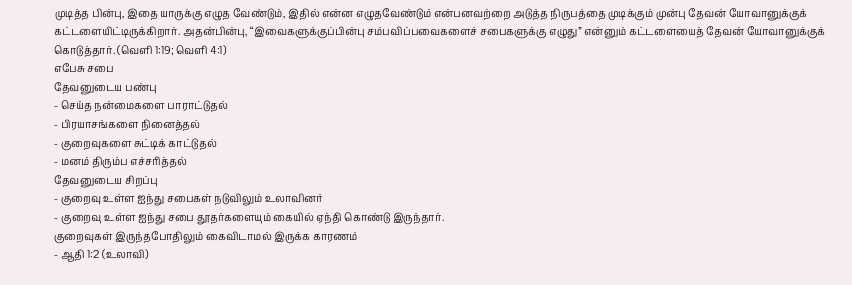முடித்த பின்பு, இதை யாருக்கு எழுத வேண்டும், இதில் என்ன எழுதவேண்டும் என்பனவற்றை அடுத்த நிருபத்தை முடிக்கும் முன்பு தேவன் யோவானுக்குக் கட்டளையிட்டிருக்கிறார். அதன்பின்பு, “இவைகளுக்குப்பின்பு சம்பவிப்பவைகளைச் சபைகளுக்கு எழுது” என்னும் கட்டளையைத் தேவன் யோவானுக்குக் கொடுத்தார். (வெளி 1:19; வெளி 4:1)
எபேசு சபை
தேவனுடைய பண்பு
- செய்த நன்மைகளை பாராட்டுதல்
- பிரயாசங்களை நினைத்தல்
- குறைவுகளை சுட்டிக் காட்டுதல்
- மனம் திரும்ப எச்சரித்தல்
தேவனுடைய சிறப்பு
- குறைவு உள்ள ஐந்து சபைகள் நடுவிலும் உலாவினர்
- குறைவு உள்ள ஐந்து சபை தூதர்களையும் கையில் ஏந்தி கொண்டு இருந்தார்.
குறைவுகள் இருந்தபோதிலும் கைவிடாமல் இருக்க காரணம்
- ஆதி 1:2 (உலாவி)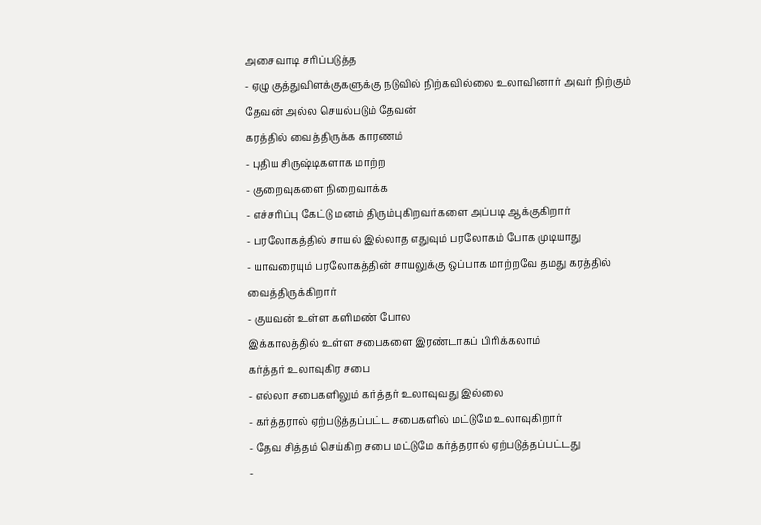அசைவாடி சரிப்படுத்த
- ஏழு குத்துவிளக்குகளுக்கு நடுவில் நிற்கவில்லை உலாவினார் அவர் நிற்கும் தேவன் அல்ல செயல்படும் தேவன்
கரத்தில் வைத்திருக்க காரணம்
- புதிய சிருஷ்டிகளாக மாற்ற
- குறைவுகளை நிறைவாக்க
- எச்சரிப்பு கேட்டு மனம் திரும்புகிறவர்களை அப்படி ஆக்குகிறார்
- பரலோகத்தில் சாயல் இல்லாத எதுவும் பரலோகம் போக முடியாது
- யாவரையும் பரலோகத்தின் சாயலுக்கு ஒப்பாக மாற்றவே தமது கரத்தில் வைத்திருக்கிறார்
- குயவன் உள்ள களிமண் போல
இக்காலத்தில் உள்ள சபைகளை இரண்டாகப் பிரிக்கலாம்
கர்த்தர் உலாவுகிர சபை
- எல்லா சபைகளிலும் கர்த்தர் உலாவுவது இல்லை
- கர்த்தரால் ஏற்படுத்தப்பட்ட சபைகளில் மட்டுமே உலாவுகிறார்
- தேவ சித்தம் செய்கிற சபை மட்டுமே கர்த்தரால் ஏற்படுத்தப்பட்டது
-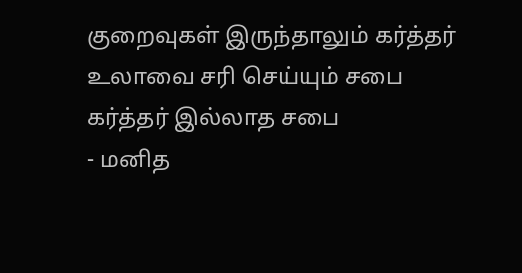குறைவுகள் இருந்தாலும் கர்த்தர் உலாவை சரி செய்யும் சபை
கர்த்தர் இல்லாத சபை
- மனித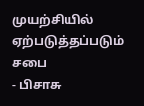முயற்சியில் ஏற்படுத்தப்படும் சபை
- பிசாசு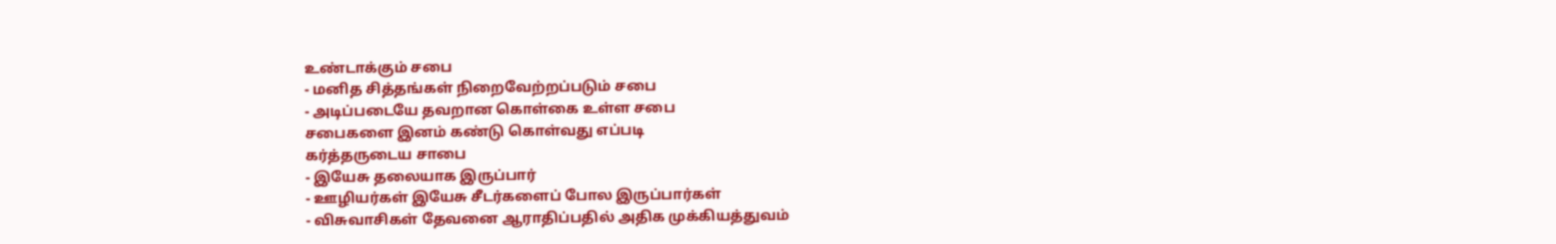உண்டாக்கும் சபை
- மனித சித்தங்கள் நிறைவேற்றப்படும் சபை
- அடிப்படையே தவறான கொள்கை உள்ள சபை
சபைகளை இனம் கண்டு கொள்வது எப்படி
கர்த்தருடைய சாபை
- இயேசு தலையாக இருப்பார்
- ஊழியர்கள் இயேசு சீடர்களைப் போல இருப்பார்கள்
- விசுவாசிகள் தேவனை ஆராதிப்பதில் அதிக முக்கியத்துவம்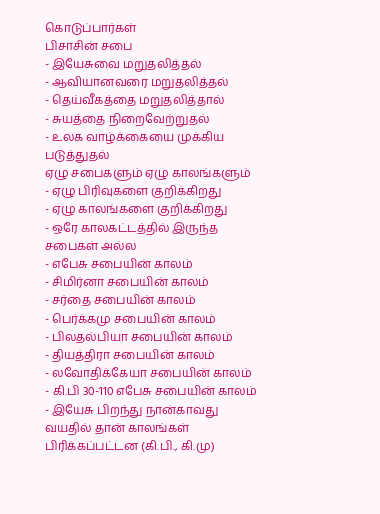கொடுப்பார்கள்
பிசாசின் சபை
- இயேசுவை மறுதலித்தல்
- ஆவியானவரை மறுதலித்தல்
- தெய்வீகத்தை மறுதலித்தால்
- சுயத்தை நிறைவேற்றுதல்
- உலக வாழ்க்கையை முக்கிய படுத்துதல்
ஏழு சபைகளும் ஏழு காலங்களும்
- ஏழு பிரிவுகளை குறிக்கிறது
- ஏழு காலங்களை குறிக்கிறது
- ஒரே காலகட்டத்தில் இருந்த சபைகள் அல்ல
- எபேசு சபையின் காலம்
- சிமிர்னா சபையின் காலம்
- சர்தை சபையின் காலம்
- பெர்க்கமு சபையின் காலம்
- பிலதல்பியா சபையின் காலம்
- தியத்திரா சபையின் காலம்
- லவோதிக்கேயா சபையின் காலம்
- கி.பி 30-110 எபேசு சபையின் காலம்
- இயேசு பிறந்து நான்காவது வயதில் தான் காலங்கள் பிரிக்கப்பட்டன (கி.பி., கி.மு)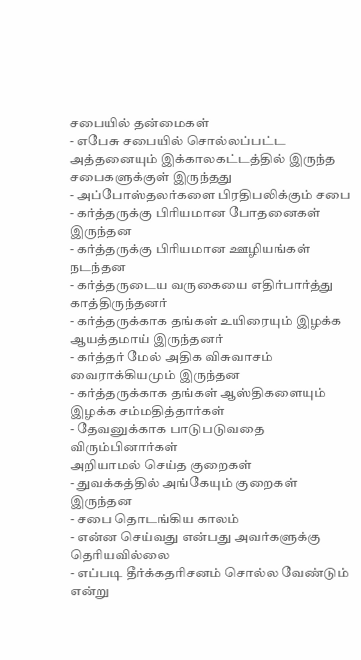சபையில் தன்மைகள்
- எபேசு சபையில் சொல்லப்பட்ட அத்தனையும் இக்காலகட்டத்தில் இருந்த சபைகளுக்குள் இருந்தது
- அப்போஸ்தலர்களை பிரதிபலிக்கும் சபை
- கர்த்தருக்கு பிரியமான போதனைகள் இருந்தன
- கர்த்தருக்கு பிரியமான ஊழியங்கள் நடந்தன
- கர்த்தருடைய வருகையை எதிர்பார்த்து காத்திருந்தனர்
- கர்த்தருக்காக தங்கள் உயிரையும் இழக்க ஆயத்தமாய் இருந்தனர்
- கர்த்தர் மேல் அதிக விசுவாசம் வைராக்கியமும் இருந்தன
- கர்த்தருக்காக தங்கள் ஆஸ்திகளையும் இழக்க சம்மதித்தார்கள்
- தேவனுக்காக பாடுபடுவதை விரும்பினார்கள்
அறியாமல் செய்த குறைகள்
- துவக்கத்தில் அங்கேயும் குறைகள் இருந்தன
- சபை தொடங்கிய காலம்
- என்ன செய்வது என்பது அவர்களுக்கு தெரியவில்லை
- எப்படி தீர்க்கதரிசனம் சொல்ல வேண்டும் என்று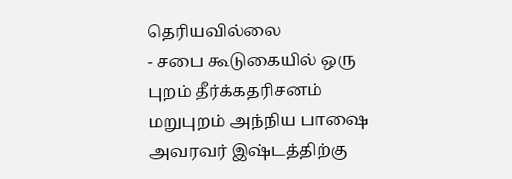தெரியவில்லை
- சபை கூடுகையில் ஒரு புறம் தீர்க்கதரிசனம் மறுபுறம் அந்நிய பாஷை அவரவர் இஷ்டத்திற்கு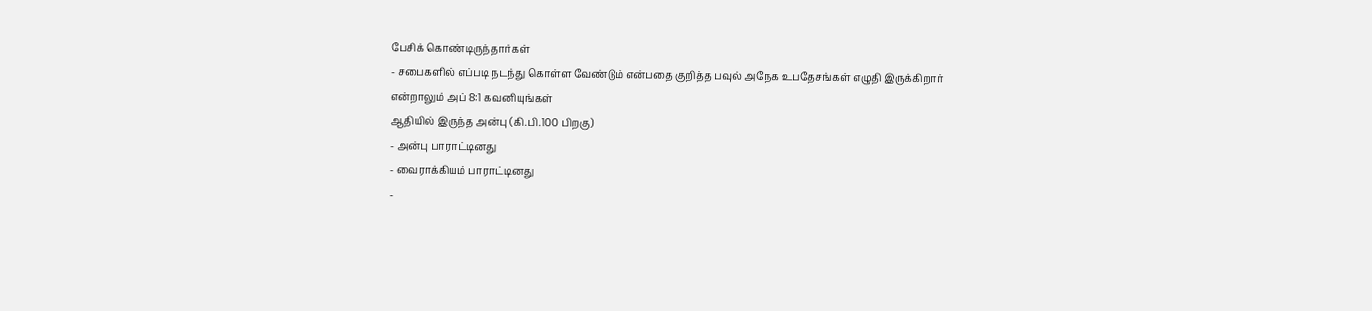பேசிக் கொண்டிருந்தார்கள்
- சபைகளில் எப்படி நடந்து கொள்ள வேண்டும் என்பதை குறித்த பவுல் அநேக உபதேசங்கள் எழுதி இருக்கிறார்
என்றாலும் அப் 8:1 கவனியுங்கள்
ஆதியில் இருந்த அன்பு (கி.பி.100 பிறகு)
- அன்பு பாராட்டினது
- வைராக்கியம் பாராட்டினது
-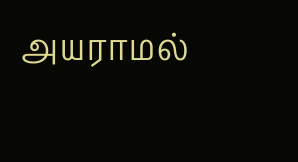அயராமல்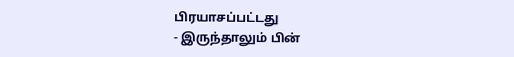பிரயாசப்பட்டது
- இருந்தாலும் பின்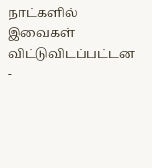நாட்களில் இவைகள் விட்டுவிடப்பட்டன
-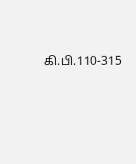கி.பி.110-315